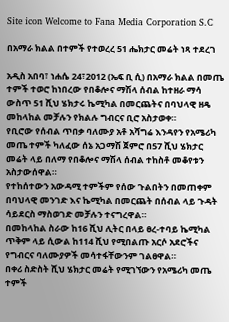Site icon Welcome to Fana Media Corporation S.C

በአማራ ክልል በተምች የተወረረ 51 ሔክታር መሬት ነጻ ተደረገ

አዲስ አበባ፣ ነሐሴ 24፣2012 (ኤፍ ቢ ሲ) በአማራ ክልል በመጤ ተምች ተወሮ ከነበረው የበቆሎና ማሽላ ሰብል ከተዘራ ማሳ ውስጥ 51 ሺህ ሄክታሩ ኬሚካል በመርጨትና በባህላዊ ዘዴ መከላከል መቻሉን የክልሉ ግብርና ቢሮ አስታወቀ።
የቢሮው የሰብል ጥበቃ ባለሙያ አቶ አሻግሬ እንዳየን የአሜሪካ መጤ ተምች ካለፈው ሰኔ አጋማሽ ጀምሮ በ57 ሺህ ሄክታር መሬት ላይ በለማ የበቆሎና ማሽላ ሰብል ተከስቶ መቆየቱን አስታውሰዋል።
የተከሰተውን አውዳሚ ተምችም የሰው ጉልበትን በመጠቀም በባህላዊ መንገድ እና ኬሚካል በመርጨት በሰብል ላይ ጉዳት ሳይደርስ ማስወገድ መቻሉን ተናግረዋል።
በመከላከል ስራው ከ16 ሺህ ሊትር በላይ ፀረ-ተባይ ኬሚካል ጥቅም ላይ ሲውል ከ114 ሺህ የሚበልጡ አርሶ አደሮችና የግብርና ባለሙያዎች መሳተፋቸውንም ገልፀዋል።
በቀሪ ስድስት ሺህ ሄክታር መሬት የሚገኘውን የአሜሪካ መጤ ተምች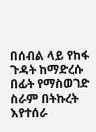በሰብል ላይ የከፋ ጉዳት ከማድረሱ በፊት የማስወገድ ስራም በትኩረት እየተሰራ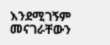እንደሚገኝም መናገራቸውን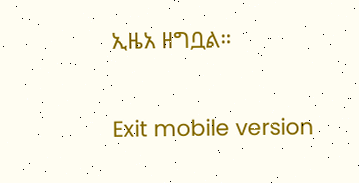ኢዜአ ዘግቧል።

Exit mobile version